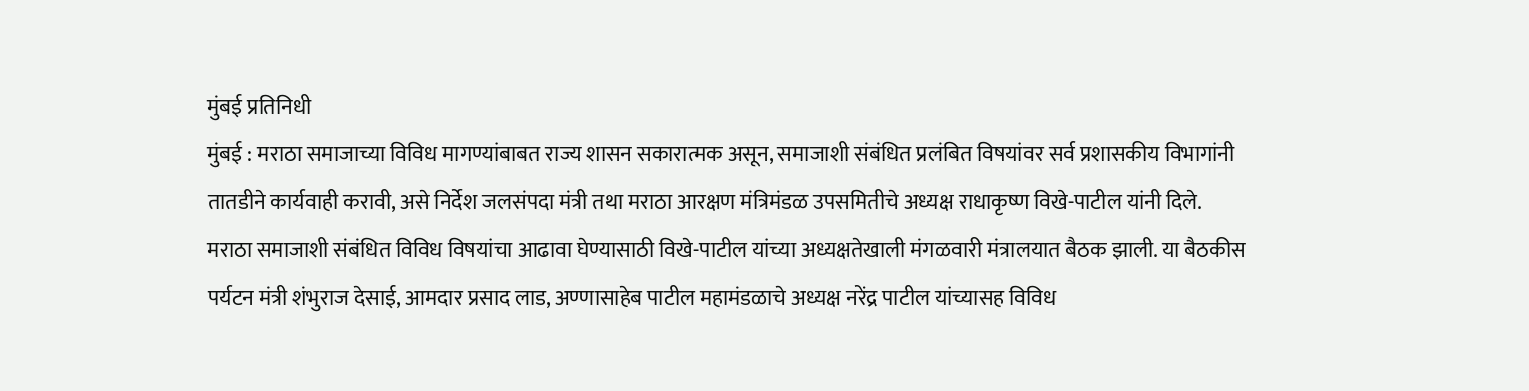मुंबई प्रतिनिधी
मुंबई : मराठा समाजाच्या विविध मागण्यांबाबत राज्य शासन सकारात्मक असून, समाजाशी संबंधित प्रलंबित विषयांवर सर्व प्रशासकीय विभागांनी तातडीने कार्यवाही करावी, असे निर्देश जलसंपदा मंत्री तथा मराठा आरक्षण मंत्रिमंडळ उपसमितीचे अध्यक्ष राधाकृष्ण विखे-पाटील यांनी दिले.
मराठा समाजाशी संबंधित विविध विषयांचा आढावा घेण्यासाठी विखे-पाटील यांच्या अध्यक्षतेखाली मंगळवारी मंत्रालयात बैठक झाली. या बैठकीस पर्यटन मंत्री शंभुराज देसाई, आमदार प्रसाद लाड, अण्णासाहेब पाटील महामंडळाचे अध्यक्ष नरेंद्र पाटील यांच्यासह विविध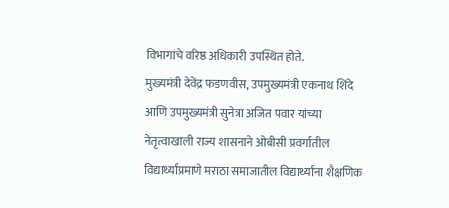विभागांचे वरिष्ठ अधिकारी उपस्थित होते.
मुख्यमंत्री देवेंद्र फडणवीस, उपमुख्यमंत्री एकनाथ शिंदे आणि उपमुख्यमंत्री सुनेत्रा अजित पवार यांच्या नेतृत्वाखाली राज्य शासनाने ओबीसी प्रवर्गातील विद्यार्थ्यांप्रमाणे मराठा समाजातील विद्यार्थ्यांना शैक्षणिक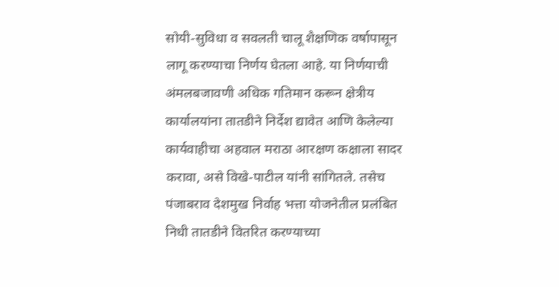सोयी-सुविधा व सवलती चालू शैक्षणिक वर्षापासून लागू करण्याचा निर्णय घेतला आहे. या निर्णयाची अंमलबजावणी अधिक गतिमान करून क्षेत्रीय कार्यालयांना तातडीने निर्देश द्यावेत आणि केलेल्या कार्यवाहीचा अहवाल मराठा आरक्षण कक्षाला सादर करावा, असे विखे-पाटील यांनी सांगितले. तसेच पंजाबराव देशमुख निर्वाह भत्ता योजनेतील प्रलंबित निधी तातडीने वितरित करण्याच्या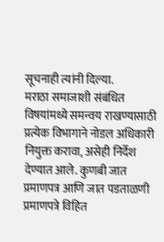सूचनाही त्यांनी दिल्या.
मराठा समाजाशी संबंधित विषयांमध्ये समन्वय राखण्यासाठी प्रत्येक विभागाने नोडल अधिकारी नियुक्त करावा, असेही निर्देश देण्यात आले. कुणबी जात प्रमाणपत्र आणि जात पडताळणी प्रमाणपत्रे विहित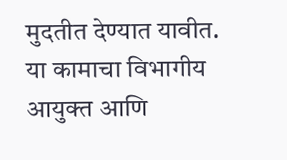मुदतीत देण्यात यावीत. या कामाचा विभागीय आयुक्त आणि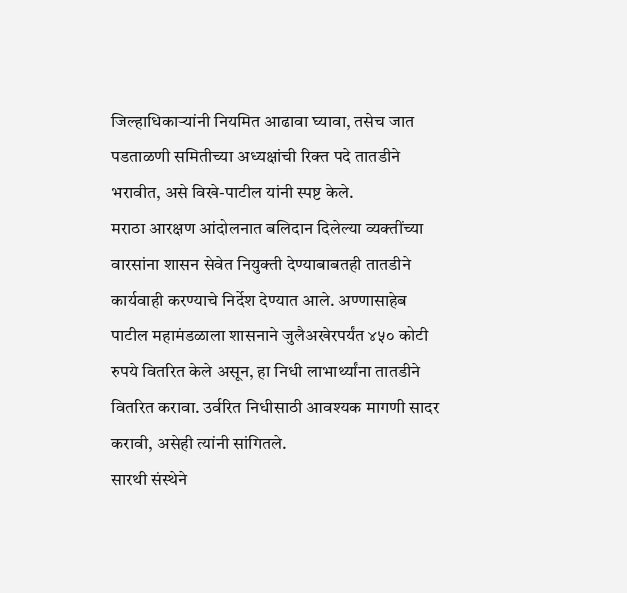जिल्हाधिकाऱ्यांनी नियमित आढावा घ्यावा, तसेच जात पडताळणी समितीच्या अध्यक्षांची रिक्त पदे तातडीने भरावीत, असे विखे-पाटील यांनी स्पष्ट केले.
मराठा आरक्षण आंदोलनात बलिदान दिलेल्या व्यक्तींच्या वारसांना शासन सेवेत नियुक्ती देण्याबाबतही तातडीने कार्यवाही करण्याचे निर्देश देण्यात आले. अण्णासाहेब पाटील महामंडळाला शासनाने जुलैअखेरपर्यंत ४५० कोटी रुपये वितरित केले असून, हा निधी लाभार्थ्यांना तातडीने वितरित करावा. उर्वरित निधीसाठी आवश्यक मागणी सादर करावी, असेही त्यांनी सांगितले.
सारथी संस्थेने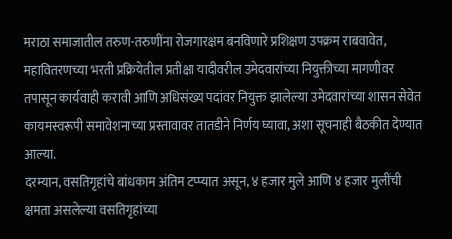मराठा समाजातील तरुण-तरुणींना रोजगारक्षम बनविणारे प्रशिक्षण उपक्रम राबवावेत, महावितरणच्या भरती प्रक्रियेतील प्रतीक्षा यादीवरील उमेदवारांच्या नियुक्तीच्या मागणीवर तपासून कार्यवाही करावी आणि अधिसंख्य पदांवर नियुक्त झालेल्या उमेदवारांच्या शासन सेवेत कायमस्वरूपी समावेशनाच्या प्रस्तावावर तातडीने निर्णय घ्यावा, अशा सूचनाही बैठकीत देण्यात आल्या.
दरम्यान, वसतिगृहांचे बांधकाम अंतिम टप्प्यात असून, ४ हजार मुले आणि ४ हजार मुलींची क्षमता असलेल्या वसतिगृहांच्या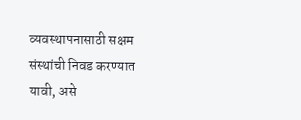व्यवस्थापनासाठी सक्षम संस्थांची निवड करण्यात यावी, असे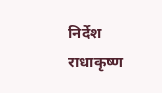निर्देश राधाकृष्ण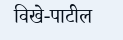विखे-पाटील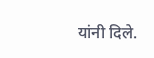यांनी दिले.